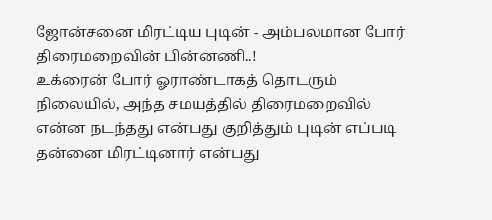ஜோன்சனை மிரட்டிய புடின் - அம்பலமான போர் திரைமறைவின் பின்னணி..!
உக்ரைன் போர் ஓராண்டாகத் தொடரும் நிலையில், அந்த சமயத்தில் திரைமறைவில் என்ன நடந்தது என்பது குறித்தும் புடின் எப்படி தன்னை மிரட்டினார் என்பது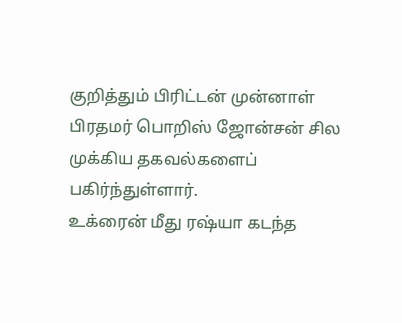குறித்தும் பிரிட்டன் முன்னாள் பிரதமர் பொறிஸ் ஜோன்சன் சில முக்கிய தகவல்களைப் பகிர்ந்துள்ளார்.
உக்ரைன் மீது ரஷ்யா கடந்த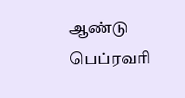ஆண்டு பெப்ரவரி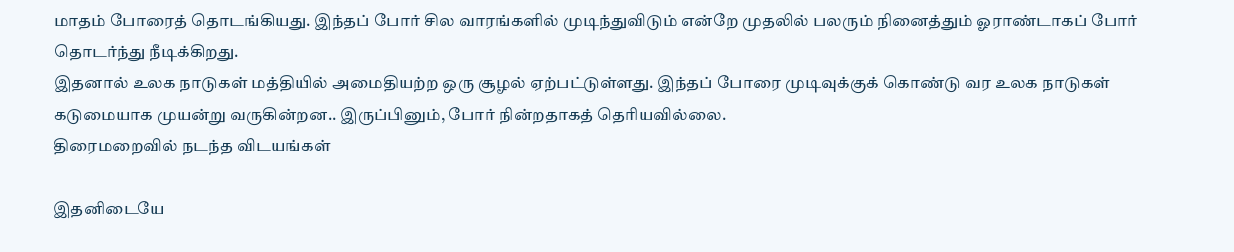மாதம் போரைத் தொடங்கியது. இந்தப் போர் சில வாரங்களில் முடிந்துவிடும் என்றே முதலில் பலரும் நினைத்தும் ஓராண்டாகப் போர் தொடர்ந்து நீடிக்கிறது.
இதனால் உலக நாடுகள் மத்தியில் அமைதியற்ற ஒரு சூழல் ஏற்பட்டுள்ளது. இந்தப் போரை முடிவுக்குக் கொண்டு வர உலக நாடுகள் கடுமையாக முயன்று வருகின்றன.. இருப்பினும், போர் நின்றதாகத் தெரியவில்லை.
திரைமறைவில் நடந்த விடயங்கள்

இதனிடையே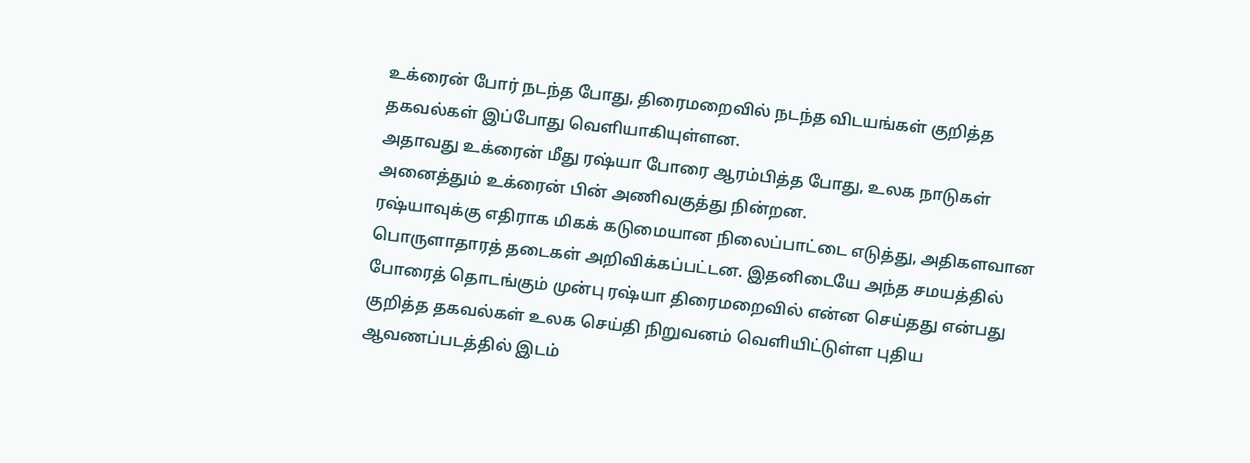உக்ரைன் போர் நடந்த போது, திரைமறைவில் நடந்த விடயங்கள் குறித்த தகவல்கள் இப்போது வெளியாகியுள்ளன.
அதாவது உக்ரைன் மீது ரஷ்யா போரை ஆரம்பித்த போது, உலக நாடுகள் அனைத்தும் உக்ரைன் பின் அணிவகுத்து நின்றன.
ரஷ்யாவுக்கு எதிராக மிகக் கடுமையான நிலைப்பாட்டை எடுத்து, அதிகளவான பொருளாதாரத் தடைகள் அறிவிக்கப்பட்டன. இதனிடையே அந்த சமயத்தில் போரைத் தொடங்கும் முன்பு ரஷ்யா திரைமறைவில் என்ன செய்தது என்பது குறித்த தகவல்கள் உலக செய்தி நிறுவனம் வெளியிட்டுள்ள புதிய ஆவணப்படத்தில் இடம்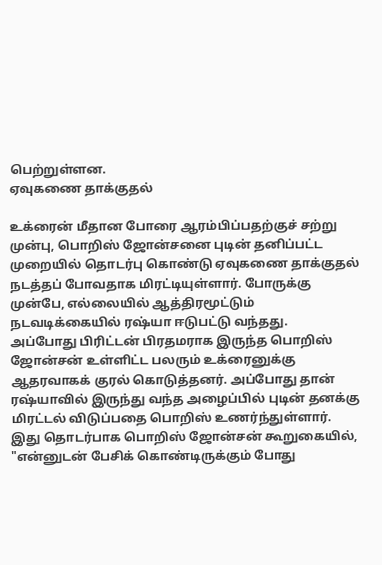பெற்றுள்ளன.
ஏவுகணை தாக்குதல்

உக்ரைன் மீதான போரை ஆரம்பிப்பதற்குச் சற்று முன்பு, பொறிஸ் ஜோன்சனை புடின் தனிப்பட்ட முறையில் தொடர்பு கொண்டு ஏவுகணை தாக்குதல் நடத்தப் போவதாக மிரட்டியுள்ளார். போருக்கு முன்பே, எல்லையில் ஆத்திரமூட்டும் நடவடிக்கையில் ரஷ்யா ஈடுபட்டு வந்தது.
அப்போது பிரிட்டன் பிரதமராக இருந்த பொறிஸ் ஜோன்சன் உள்ளிட்ட பலரும் உக்ரைனுக்கு ஆதரவாகக் குரல் கொடுத்தனர். அப்போது தான் ரஷ்யாவில் இருந்து வந்த அழைப்பில் புடின் தனக்கு மிரட்டல் விடுப்பதை பொறிஸ் உணர்ந்துள்ளார்.
இது தொடர்பாக பொறிஸ் ஜோன்சன் கூறுகையில், "என்னுடன் பேசிக் கொண்டிருக்கும் போது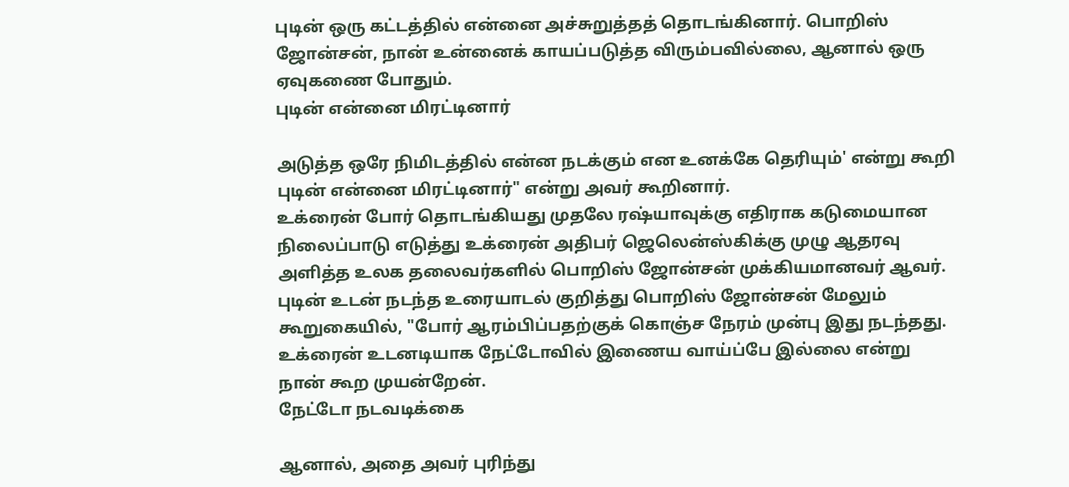புடின் ஒரு கட்டத்தில் என்னை அச்சுறுத்தத் தொடங்கினார். பொறிஸ் ஜோன்சன், நான் உன்னைக் காயப்படுத்த விரும்பவில்லை, ஆனால் ஒரு ஏவுகணை போதும்.
புடின் என்னை மிரட்டினார்

அடுத்த ஒரே நிமிடத்தில் என்ன நடக்கும் என உனக்கே தெரியும்' என்று கூறி புடின் என்னை மிரட்டினார்" என்று அவர் கூறினார்.
உக்ரைன் போர் தொடங்கியது முதலே ரஷ்யாவுக்கு எதிராக கடுமையான நிலைப்பாடு எடுத்து உக்ரைன் அதிபர் ஜெலென்ஸ்கிக்கு முழு ஆதரவு அளித்த உலக தலைவர்களில் பொறிஸ் ஜோன்சன் முக்கியமானவர் ஆவர்.
புடின் உடன் நடந்த உரையாடல் குறித்து பொறிஸ் ஜோன்சன் மேலும் கூறுகையில், "போர் ஆரம்பிப்பதற்குக் கொஞ்ச நேரம் முன்பு இது நடந்தது. உக்ரைன் உடனடியாக நேட்டோவில் இணைய வாய்ப்பே இல்லை என்று நான் கூற முயன்றேன்.
நேட்டோ நடவடிக்கை

ஆனால், அதை அவர் புரிந்து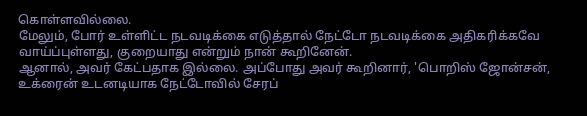கொள்ளவில்லை.
மேலும், போர் உள்ளிட்ட நடவடிக்கை எடுத்தால் நேட்டோ நடவடிக்கை அதிகரிக்கவே வாய்ப்புள்ளது, குறையாது என்றும் நான் கூறினேன்.
ஆனால், அவர் கேட்பதாக இல்லை. அப்போது அவர் கூறினார், 'பொறிஸ் ஜோன்சன், உக்ரைன் உடனடியாக நேட்டோவில் சேரப்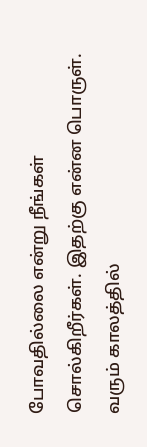போவதில்லை என்று நீங்கள் சொல்கிறீர்கள். இதற்கு என்ன பொருள்.
வரும் காலத்தில்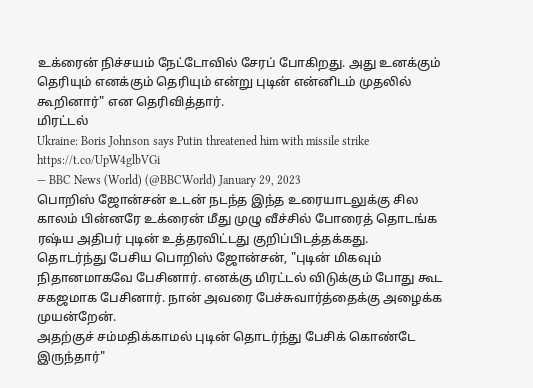உக்ரைன் நிச்சயம் நேட்டோவில் சேரப் போகிறது. அது உனக்கும் தெரியும் எனக்கும் தெரியும் என்று புடின் என்னிடம் முதலில் கூறினார்" என தெரிவித்தார்.
மிரட்டல்
Ukraine: Boris Johnson says Putin threatened him with missile strike https://t.co/UpW4glbVGi
— BBC News (World) (@BBCWorld) January 29, 2023
பொறிஸ் ஜோன்சன் உடன் நடந்த இந்த உரையாடலுக்கு சில காலம் பின்னரே உக்ரைன் மீது முழு வீச்சில் போரைத் தொடங்க ரஷ்ய அதிபர் புடின் உத்தரவிட்டது குறிப்பிடத்தக்கது.
தொடர்ந்து பேசிய பொறிஸ் ஜோன்சன், "புடின் மிகவும் நிதானமாகவே பேசினார். எனக்கு மிரட்டல் விடுக்கும் போது கூட சகஜமாக பேசினார். நான் அவரை பேச்சுவார்த்தைக்கு அழைக்க முயன்றேன்.
அதற்குச் சம்மதிக்காமல் புடின் தொடர்ந்து பேசிக் கொண்டே இருந்தார்"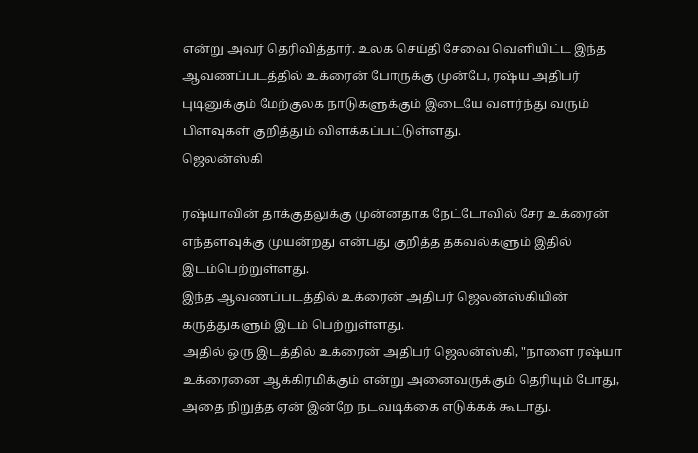என்று அவர் தெரிவித்தார். உலக செய்தி சேவை வெளியிட்ட இந்த ஆவணப்படத்தில் உக்ரைன் போருக்கு முன்பே, ரஷ்ய அதிபர் புடினுக்கும் மேற்குலக நாடுகளுக்கும் இடையே வளர்ந்து வரும் பிளவுகள் குறித்தும் விளக்கப்பட்டுள்ளது.
ஜெலன்ஸ்கி

ரஷ்யாவின் தாக்குதலுக்கு முன்னதாக நேட்டோவில் சேர உக்ரைன் எந்தளவுக்கு முயன்றது என்பது குறித்த தகவல்களும் இதில் இடம்பெற்றுள்ளது.
இந்த ஆவணப்படத்தில் உக்ரைன் அதிபர் ஜெலன்ஸ்கியின் கருத்துகளும் இடம் பெற்றுள்ளது.
அதில் ஒரு இடத்தில் உக்ரைன் அதிபர் ஜெலன்ஸ்கி, "நாளை ரஷ்யா உக்ரைனை ஆக்கிரமிக்கும் என்று அனைவருக்கும் தெரியும் போது, அதை நிறுத்த ஏன் இன்றே நடவடிக்கை எடுக்கக் கூடாது.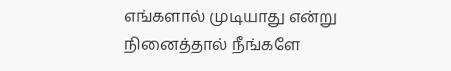எங்களால் முடியாது என்று நினைத்தால் நீங்களே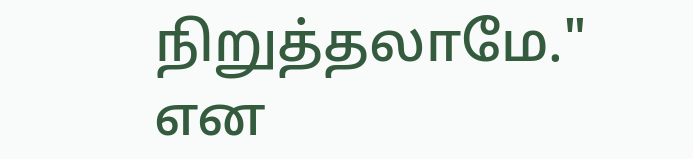நிறுத்தலாமே." என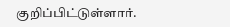குறிப்பிட்டுள்ளார்.